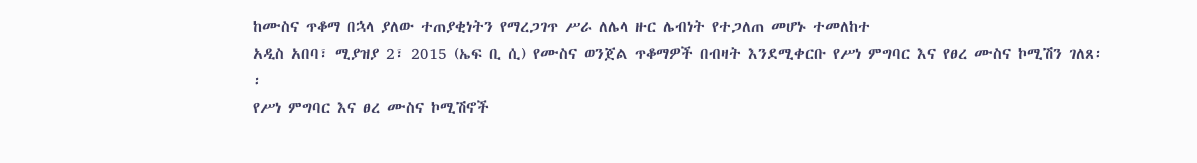ከሙስና ጥቆማ በኋላ ያለው ተጠያቂነትን የማረጋገጥ ሥራ ለሌላ ዙር ሌብነት የተጋለጠ መሆኑ ተመለከተ
አዲስ አበባ፣ ሚያዝያ 2፣ 2015 (ኤፍ ቢ ሲ) የሙስና ወንጀል ጥቆማዎች በብዛት እንደሚቀርቡ የሥነ ምግባር እና የፀረ ሙስና ኮሚሽን ገለጸ፡፡
የሥነ ምግባር እና ፀረ ሙስና ኮሚሽኖች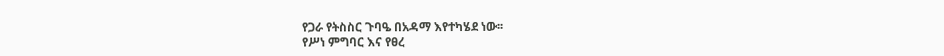የጋራ የትስስር ጉባዔ በአዳማ እየተካሄደ ነው፡፡
የሥነ ምግባር እና የፀረ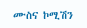ሙስና ኮሚሽን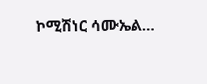ኮሚሽነር ሳሙኤል…